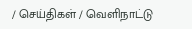/ செய்திகள் / வெளிநாட்டு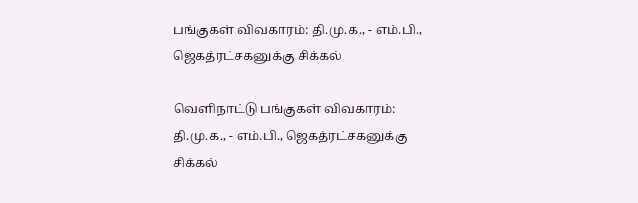பங்குகள் விவகாரம்: தி.மு.க., - எம்.பி., ஜெகத்ரட்சகனுக்கு சிக்கல்

வெளிநாட்டு பங்குகள் விவகாரம்: தி.மு.க., - எம்.பி., ஜெகத்ரட்சகனுக்கு சிக்கல்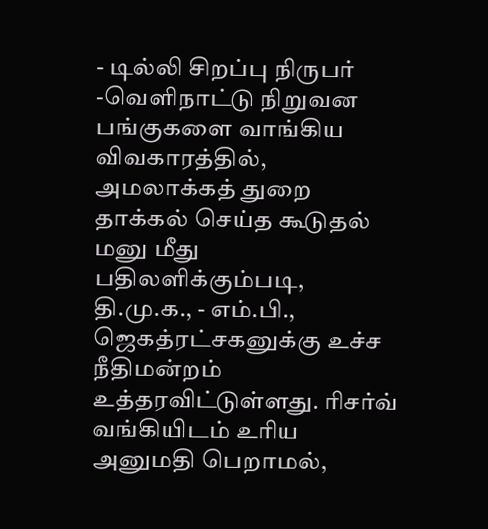- டில்லி சிறப்பு நிருபர் -வெளிநாட்டு நிறுவன பங்குகளை வாங்கிய விவகாரத்தில், அமலாக்கத் துறை தாக்கல் செய்த கூடுதல் மனு மீது பதிலளிக்கும்படி, தி.மு.க., - எம்.பி., ஜெகத்ரட்சகனுக்கு உச்ச நீதிமன்றம் உத்தரவிட்டுள்ளது. ரிசர்வ் வங்கியிடம் உரிய அனுமதி பெறாமல்,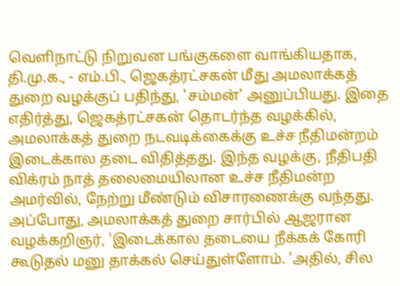வெளிநாட்டு நிறுவன பங்குகளை வாங்கியதாக, தி.மு.க., - எம்.பி., ஜெகத்ரட்சகன் மீது அமலாக்கத் துறை வழக்குப் பதிந்து, 'சம்மன்' அனுப்பியது. இதை எதிர்த்து, ஜெகத்ரட்சகன் தொடர்ந்த வழக்கில், அமலாக்கத் துறை நடவடிக்கைக்கு உச்ச நீதிமன்றம் இடைக்கால தடை விதித்தது. இந்த வழக்கு, நீதிபதி விக்ரம் நாத் தலைமையிலான உச்ச நீதிமன்ற அமர்வில், நேற்று மீண்டும் விசாரணைக்கு வந்தது. அப்போது, அமலாக்கத் துறை சார்பில் ஆஜரான வழக்கறிஞர், 'இடைக்கால தடையை நீக்கக் கோரி கூடுதல் மனு தாக்கல் செய்துள்ளோம். 'அதில், சில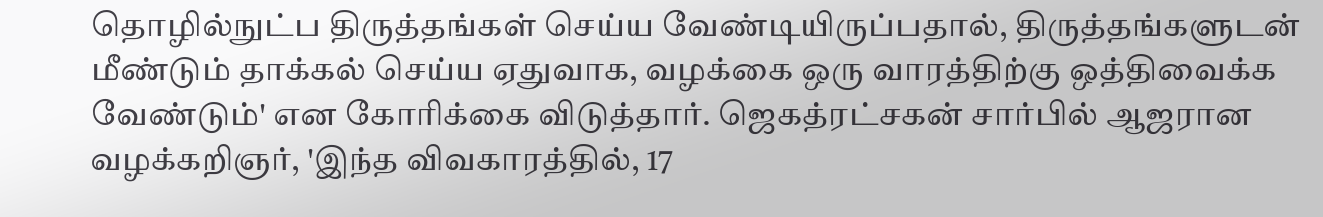தொழில்நுட்ப திருத்தங்கள் செய்ய வேண்டியிருப்பதால், திருத்தங்களுடன் மீண்டும் தாக்கல் செய்ய ஏதுவாக, வழக்கை ஒரு வாரத்திற்கு ஒத்திவைக்க வேண்டும்' என கோரிக்கை விடுத்தார். ஜெகத்ரட்சகன் சார்பில் ஆஜரான வழக்கறிஞர், 'இந்த விவகாரத்தில், 17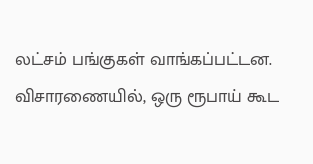லட்சம் பங்குகள் வாங்கப்பட்டன. விசாரணையில், ஒரு ரூபாய் கூட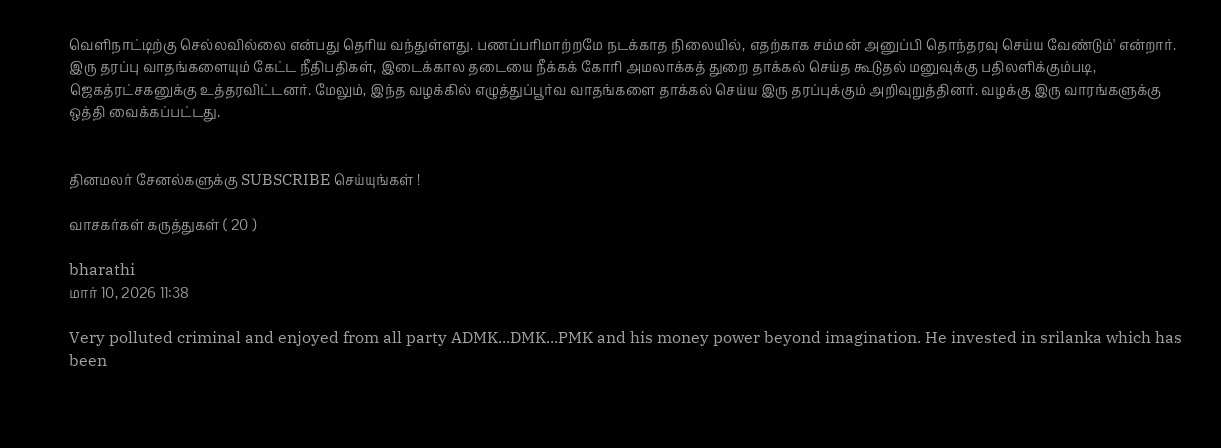வெளிநாட்டிற்கு செல்லவில்லை என்பது தெரிய வந்துள்ளது. பணப்பரிமாற்றமே நடக்காத நிலையில், எதற்காக சம்மன் அனுப்பி தொந்தரவு செய்ய வேண்டும்' என்றார். இரு தரப்பு வாதங்களையும் கேட்ட நீதிபதிகள், இடைக்கால தடையை நீக்கக் கோரி அமலாக்கத் துறை தாக்கல் செய்த கூடுதல் மனுவுக்கு பதிலளிக்கும்படி, ஜெகத்ரட்சகனுக்கு உத்தரவிட்டனர். மேலும், இந்த வழக்கில் எழுத்துப்பூர்வ வாதங்களை தாக்கல் செய்ய இரு தரப்புக்கும் அறிவுறுத்தினர். வழக்கு இரு வாரங்களுக்கு ஒத்தி வைக்கப்பட்டது.


தினமலர் சேனல்களுக்கு SUBSCRIBE செய்யுங்கள் !

வாசகர்கள் கருத்துகள் ( 20 )

bharathi
மார் 10, 2026 11:38

Very polluted criminal and enjoyed from all party ADMK...DMK...PMK and his money power beyond imagination. He invested in srilanka which has been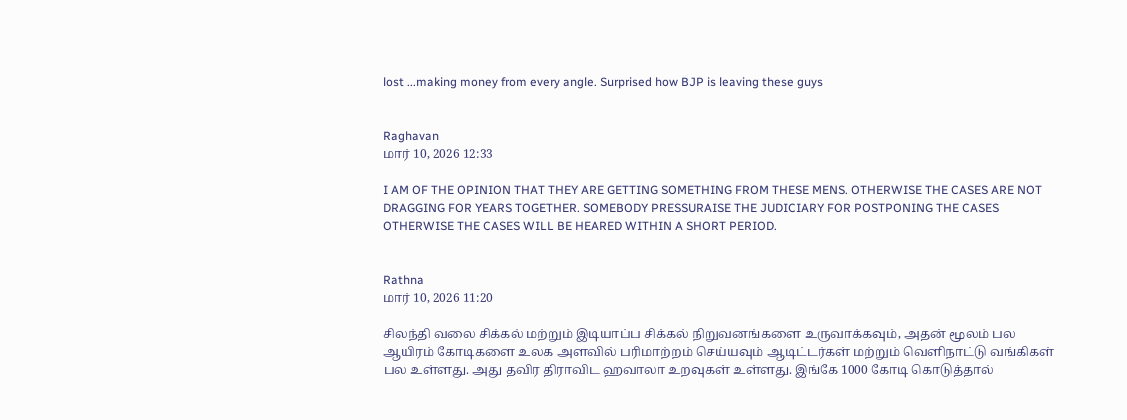lost ...making money from every angle. Surprised how BJP is leaving these guys


Raghavan
மார் 10, 2026 12:33

I AM OF THE OPINION THAT THEY ARE GETTING SOMETHING FROM THESE MENS. OTHERWISE THE CASES ARE NOT DRAGGING FOR YEARS TOGETHER. SOMEBODY PRESSURAISE THE JUDICIARY FOR POSTPONING THE CASES OTHERWISE THE CASES WILL BE HEARED WITHIN A SHORT PERIOD.


Rathna
மார் 10, 2026 11:20

சிலந்தி வலை சிக்கல் மற்றும் இடியாப்ப சிக்கல் நிறுவனங்களை உருவாக்கவும், அதன் மூலம் பல ஆயிரம் கோடிகளை உலக அளவில் பரிமாற்றம் செய்யவும் ஆடிட்டர்கள் மற்றும் வெளிநாட்டு வங்கிகள் பல உள்ளது. அது தவிர திராவிட ஹவாலா உறவுகள் உள்ளது. இங்கே 1000 கோடி கொடுத்தால்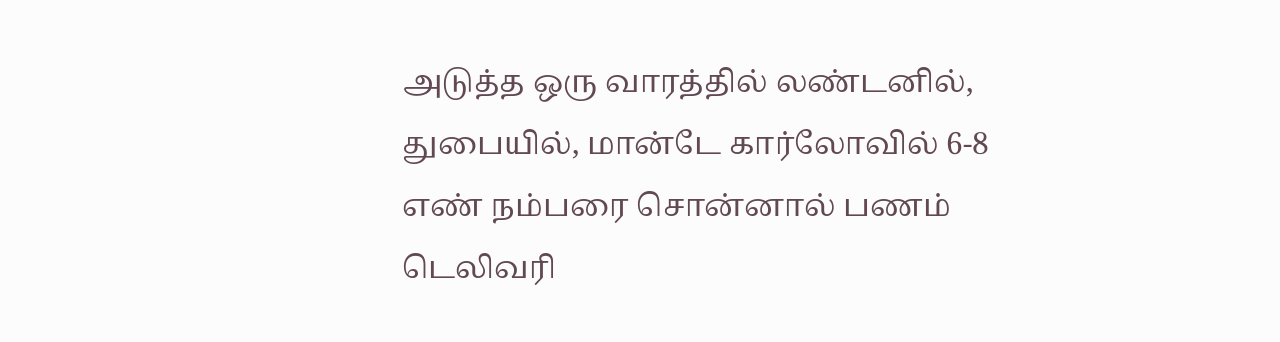அடுத்த ஒரு வாரத்தில் லண்டனில், துபையில், மான்டே கார்லோவில் 6-8 எண் நம்பரை சொன்னால் பணம் டெலிவரி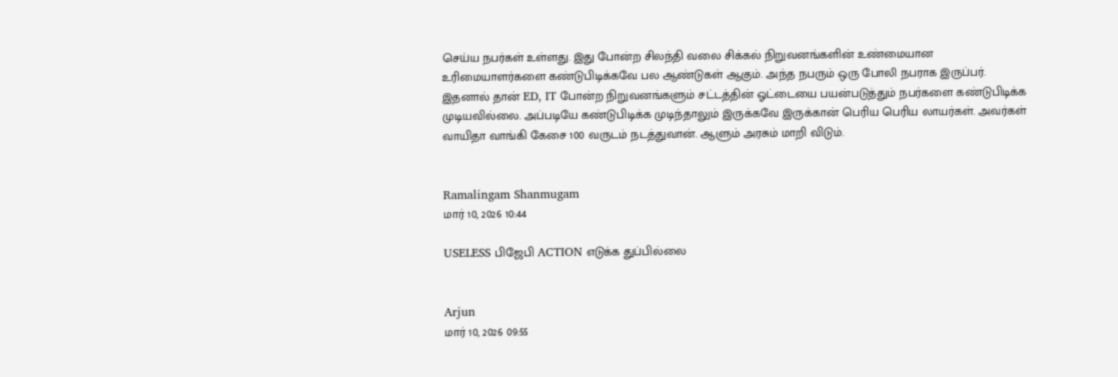செய்ய நபர்கள் உள்ளது. இது போன்ற சிலந்தி வலை சிக்கல் நிறுவனங்களின் உண்மையான உரிமையாளர்களை கண்டுபிடிக்கவே பல ஆண்டுகள் ஆகும். அந்த நபரும் ஒரு போலி நபராக இருப்பர். இதனால் தான் ED, IT போன்ற நிறுவனங்களும் சட்டத்தின் ஓட்டையை பயன்படுத்தும் நபர்களை கண்டுபிடிக்க முடியவில்லை. அப்படியே கண்டுபிடிக்க முடிந்தாலும் இருக்கவே இருக்கான் பெரிய பெரிய லாயர்கள். அவர்கள் வாயிதா வாங்கி கேசை 100 வருடம் நடத்துவான். ஆளும் அரசும் மாறி விடும்.


Ramalingam Shanmugam
மார் 10, 2026 10:44

USELESS பிஜேபி ACTION எடுக்க துப்பில்லை


Arjun
மார் 10, 2026 09:55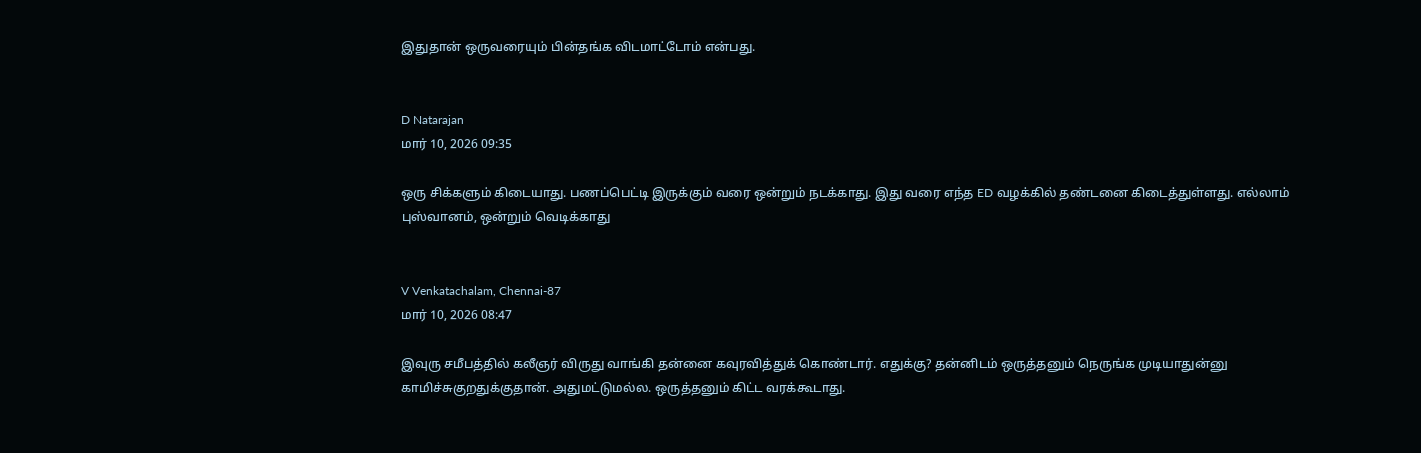இதுதான் ஒருவரையும் பின்தங்க விடமாட்டோம் என்பது.


D Natarajan
மார் 10, 2026 09:35

ஒரு சிக்களும் கிடையாது. பணப்பெட்டி இருக்கும் வரை ஒன்றும் நடக்காது. இது வரை எந்த ED வழக்கில் தண்டனை கிடைத்துள்ளது. எல்லாம் புஸ்வானம், ஒன்றும் வெடிக்காது


V Venkatachalam, Chennai-87
மார் 10, 2026 08:47

இவுரு சமீபத்தில் கலீஞர் விருது வாங்கி தன்னை கவுரவித்துக் கொண்டார். எதுக்கு? தன்னிடம் ஒருத்தனும் நெருங்க முடியாதுன்னு காமிச்சுகுறதுக்குதான். அதுமட்டுமல்ல. ஒருத்தனும் கிட்ட வரக்கூடாது.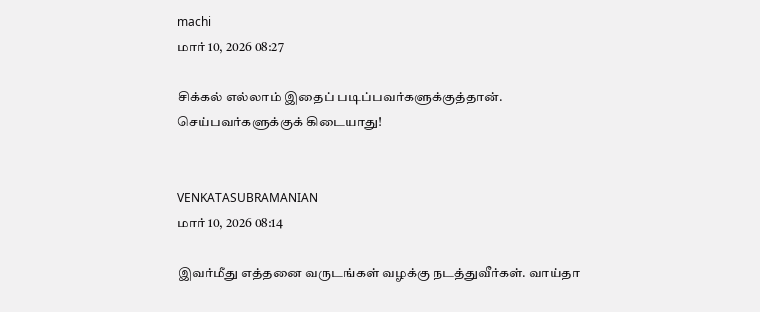machi
மார் 10, 2026 08:27

சிக்கல் எல்லாம் இதைப் படிப்பவர்களுக்குத்தான். செய்பவர்களுக்குக் கிடையாது!


VENKATASUBRAMANIAN
மார் 10, 2026 08:14

இவர்மீது எத்தனை வருடங்கள் வழக்கு நடத்துவீர்கள். வாய்தா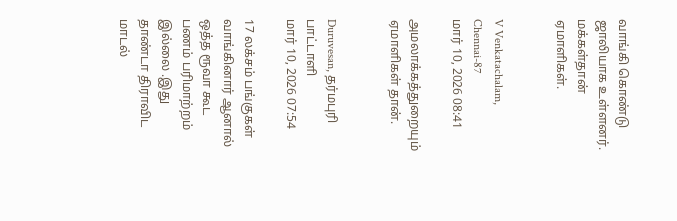வாங்கி கொண்டு ஜாலியாக உள்ளனர். மக்கள்தான் ஏமாளிகள்.


V Venkatachalam, Chennai-87
மார் 10, 2026 08:41

அமலாக்கத்துறையும் ஏமாளிகள் தான்.


Duruvesan, தர்மபுரி பாட்டாளி
மார் 10, 2026 07:54

17 லக்சம் பங்குகள் வாங்கினார் ஆனால் ஒத்த ரூவா கூட பணம் பரிமாற்றம் இல்லை .இது தாண்டா திராவிட மாடல்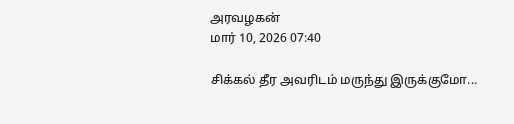அரவழகன்
மார் 10, 2026 07:40

சிக்கல் தீர அவரிடம் மருந்து இருக்குமோ...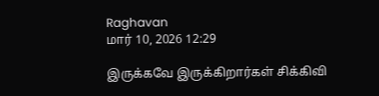Raghavan
மார் 10, 2026 12:29

இருக்கவே இருக்கிறார்கள் சிக்கிவி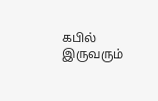கபில் இருவரும்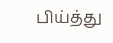பிய்த்து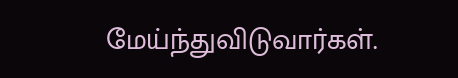மேய்ந்துவிடுவார்கள்.